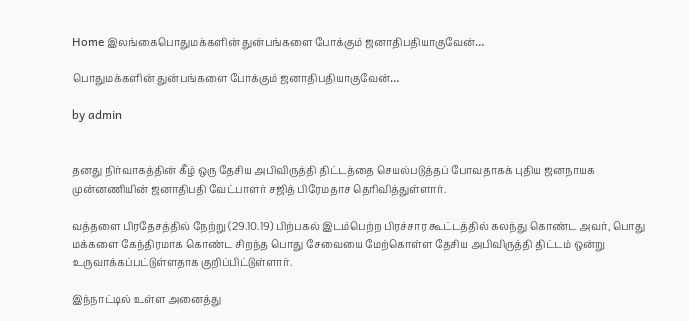Home இலங்கைபொதுமக்களின் துன்பங்களை போக்கும் ஜனாதிபதியாகுவேன்…

பொதுமக்களின் துன்பங்களை போக்கும் ஜனாதிபதியாகுவேன்…

by admin


தனது நிர்வாகத்தின் கீழ் ஒரு தேசிய அபிவிருத்தி திட்டத்தை செயல்படுத்தப் போவதாகக் புதிய ஜனநாயக முன்னணியின் ஜனாதிபதி வேட்பாளர் சஜித் பிரேமதாச தெரிவித்துள்ளார்.

வத்தளை பிரதேசத்தில் நேற்று (29.10.19) பிற்பகல் இடம்பெற்ற பிரச்சார கூட்டத்தில் கலந்து கொண்ட அவர், பொது மக்களை கேந்திரமாக கொண்ட சிறந்த பொது சேவையை மேற்கொள்ள தேசிய அபிவிருத்தி திட்டம் ஒன்று உருவாக்கப்பட்டுள்ளதாக குறிப்பிட்டுள்ளார்.

இந்நாட்டில் உள்ள அனைத்து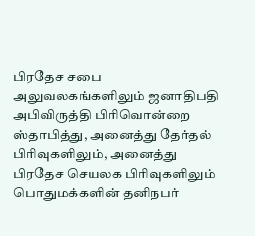பிரதேச சபை அலுவலகங்களிலும் ஜனாதிபதி அபிவிருத்தி பிரிவொன்றை ஸ்தாபித்து, அனைத்து தேர்தல் பிரிவுகளிலும், அனைத்து பிரதேச செயலக பிரிவுகளிலும் பொதுமக்களின் தனிநபர்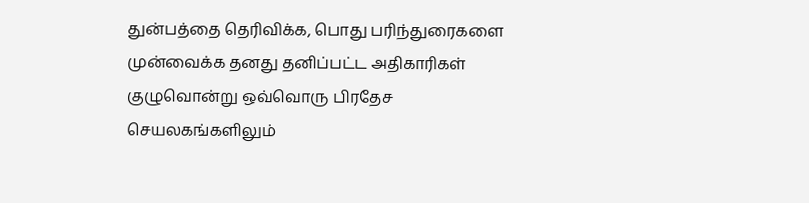துன்பத்தை தெரிவிக்க, பொது பரிந்துரைகளை முன்வைக்க தனது தனிப்பட்ட அதிகாரிகள் குழுவொன்று ஒவ்வொரு பிரதேச செயலகங்களிலும்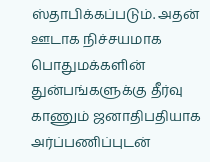ஸ்தாபிக்கப்படும். அதன் ஊடாக நிச்சயமாக பொதுமக்களின் துன்பங்களுக்கு தீர்வு காணும் ஜனாதிபதியாக அர்ப்பணிப்புடன்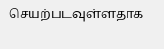செயற்படவுள்ளதாக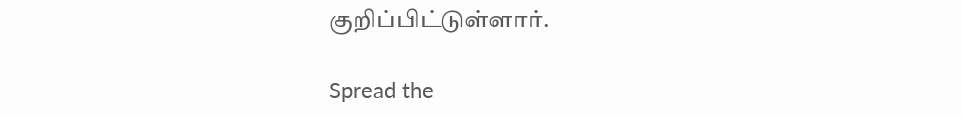குறிப்பிட்டுள்ளார்.

Spread the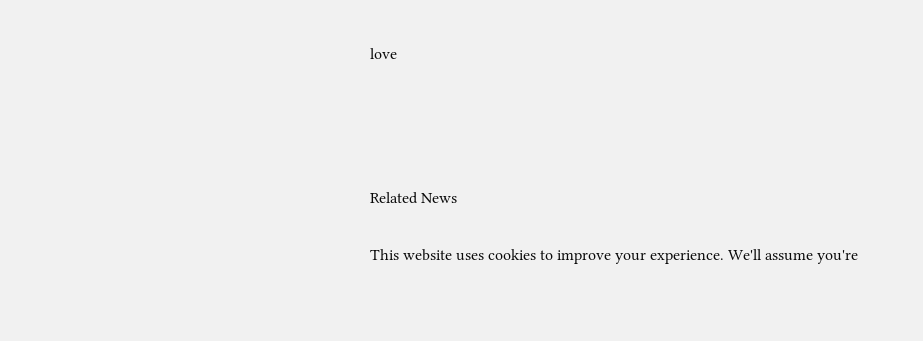love




Related News

This website uses cookies to improve your experience. We'll assume you're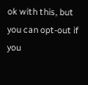ok with this, but you can opt-out if you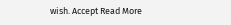wish. Accept Read More